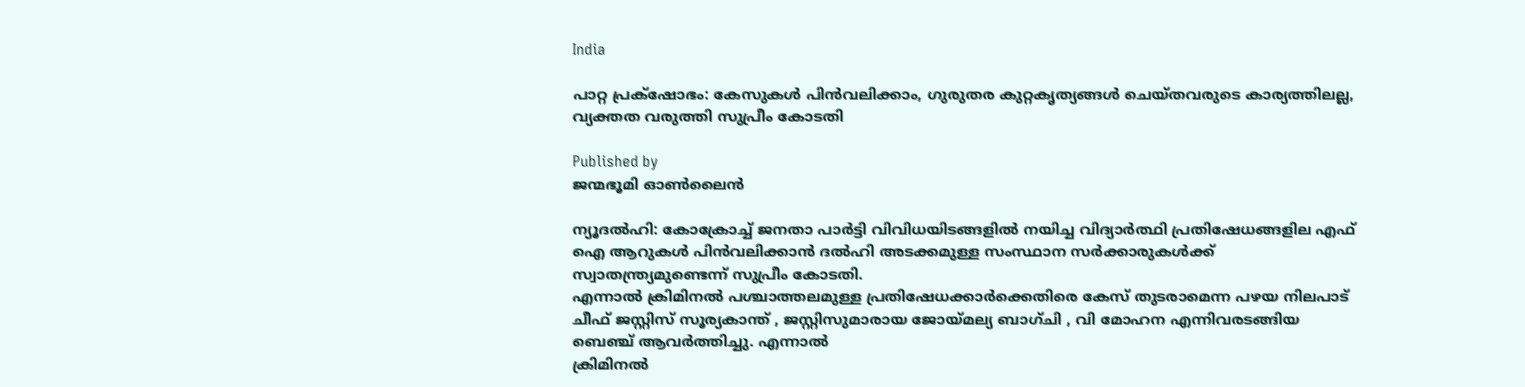India

പാറ്റ പ്രക്‌ഷോഭം: കേസുകള്‍ പിന്‍വലിക്കാം, ഗുരുതര കുറ്റകൃത്യങ്ങള്‍ ചെയ്തവരുടെ കാര്യത്തിലല്ല, വ്യക്തത വരുത്തി സുപ്രീം കോടതി

Published by
ജന്മഭൂമി ഓണ്‍ലൈന്‍

ന്യൂദല്‍ഹി: കോക്രോച്ച് ജനതാ പാര്‍ട്ടി വിവിധയിടങ്ങളില്‍ നയിച്ച വിദ്യാര്‍ത്ഥി പ്രതിഷേധങ്ങളില എഫ് ഐ ആറുകള്‍ പിന്‍വലിക്കാന്‍ ദല്‍ഹി അടക്കമുള്ള സംസ്ഥാന സര്‍ക്കാരുകള്‍ക്ക് സ്വാതന്ത്ര്യമുണ്ടെന്ന് സുപ്രീം കോടതി.
എന്നാല്‍ ക്രിമിനല്‍ പശ്ചാത്തലമുള്ള പ്രതിഷേധക്കാര്‍ക്കെതിരെ കേസ് തുടരാമെന്ന പഴയ നിലപാട് ചീഫ് ജസ്റ്റിസ് സൂര്യകാന്ത് , ജസ്റ്റിസുമാരായ ജോയ്‌മല്യ ബാഗ്ചി , വി മോഹന എന്നിവരടങ്ങിയ ബെഞ്ച് ആവര്‍ത്തിച്ചു. എന്നാല്‍
ക്രിമിനല്‍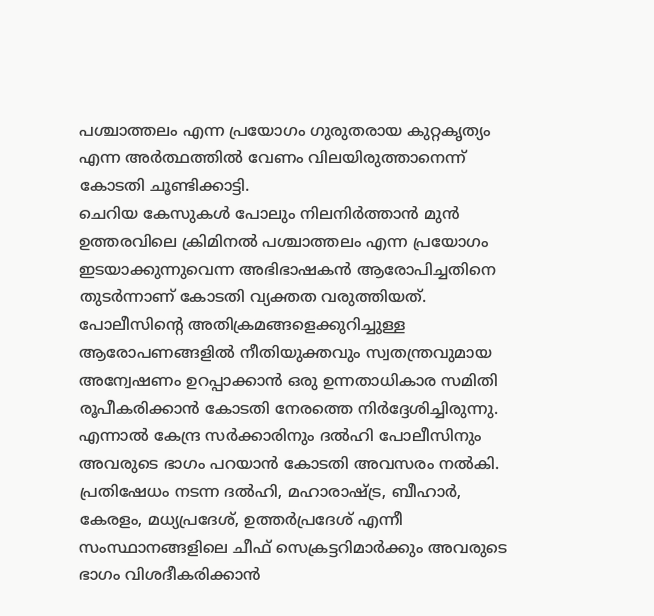പശ്ചാത്തലം എന്ന പ്രയോഗം ഗുരുതരായ കുറ്റകൃത്യം എന്ന അര്‍ത്ഥത്തില്‍ വേണം വിലയിരുത്താനെന്ന് കോടതി ചൂണ്ടിക്കാട്ടി.
ചെറിയ കേസുകള്‍ പോലും നിലനിര്‍ത്താന്‍ മുന്‍ ഉത്തരവിലെ ക്രിമിനല്‍ പശ്ചാത്തലം എന്ന പ്രയോഗം ഇടയാക്കുന്നുവെന്ന അഭിഭാഷകന്‍ ആരോപിച്ചതിനെ തുടര്‍ന്നാണ് കോടതി വ്യക്തത വരുത്തിയത്.
പോലീസിന്റെ അതിക്രമങ്ങളെക്കുറിച്ചുള്ള ആരോപണങ്ങളില്‍ നീതിയുക്തവും സ്വതന്ത്രവുമായ അന്വേഷണം ഉറപ്പാക്കാന്‍ ഒരു ഉന്നതാധികാര സമിതി രൂപീകരിക്കാന്‍ കോടതി നേരത്തെ നിര്‍ദ്ദേശിച്ചിരുന്നു. എന്നാല്‍ കേന്ദ്ര സര്‍ക്കാരിനും ദല്‍ഹി പോലീസിനും അവരുടെ ഭാഗം പറയാന്‍ കോടതി അവസരം നല്‍കി. പ്രതിഷേധം നടന്ന ദല്‍ഹി, മഹാരാഷ്‌ട്ര, ബീഹാര്‍, കേരളം, മധ്യപ്രദേശ്, ഉത്തര്‍പ്രദേശ് എന്നീ സംസ്ഥാനങ്ങളിലെ ചീഫ് സെക്രട്ടറിമാര്‍ക്കും അവരുടെ ഭാഗം വിശദീകരിക്കാന്‍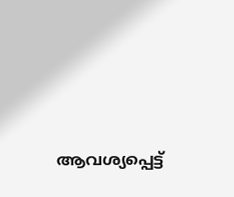ആവശ്യപ്പെട്ട്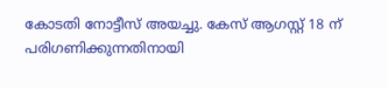കോടതി നോട്ടീസ് അയച്ചു. കേസ് ആഗസ്റ്റ് 18 ന് പരിഗണിക്കുന്നതിനായി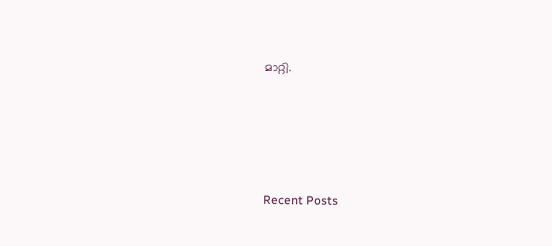മാറ്റി.





Recent Posts